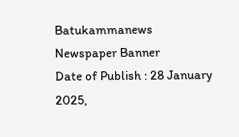Batukammanews
Newspaper Banner
Date of Publish : 28 January 2025,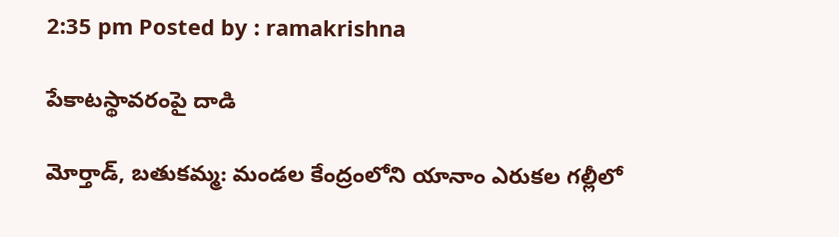2:35 pm Posted by : ramakrishna

పేకాటస్థావరంపై దాడి

మోర్తాడ్, బతుకమ్మ: మండల కేంద్రంలోని యానాం ఎరుకల గల్లీలో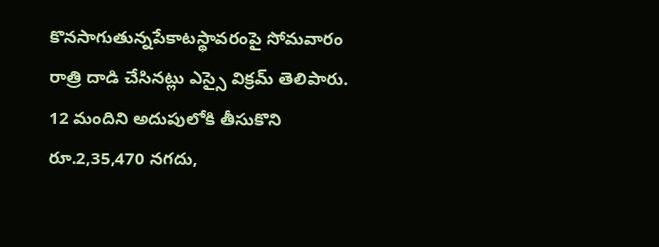కొనసాగుతున్నపేకాటస్థావరంపై సోమవారం రాత్రి దాడి చేసినట్లు ఎస్సై విక్రమ్ తెలిపారు. 12 మందిని అదుపులోకి తీసుకొని రూ.2,35,470 నగదు,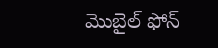మొబైల్ ఫోన్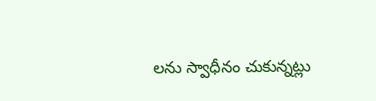లను స్వాధీనం చుకున్నట్లు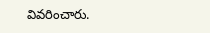వివరించారు.